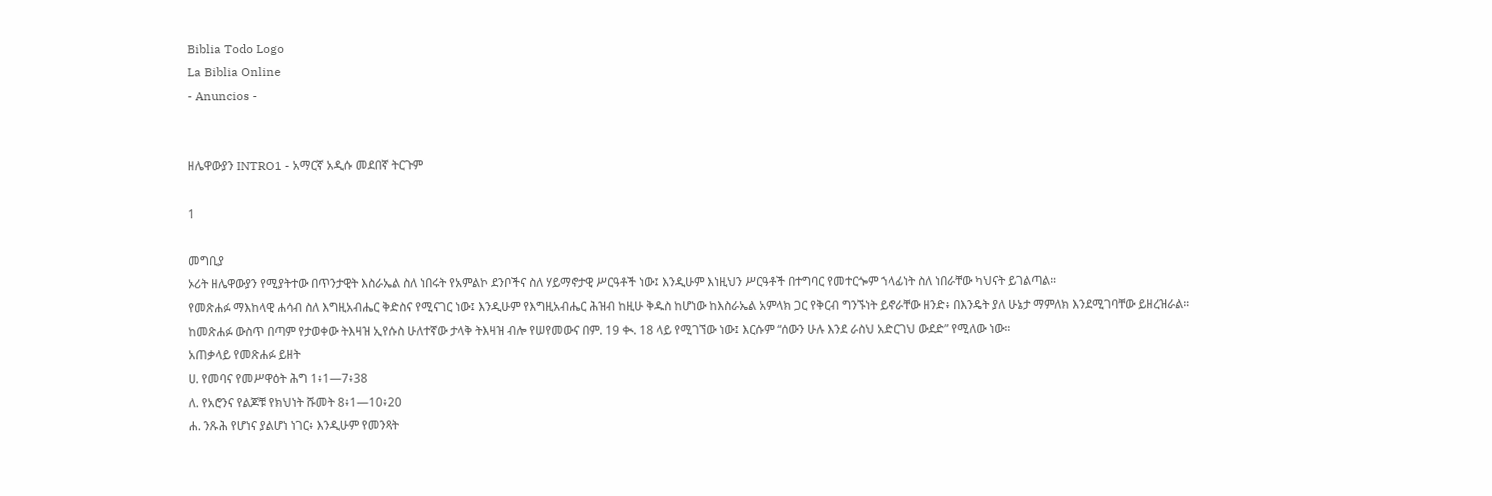Biblia Todo Logo
La Biblia Online
- Anuncios -


ዘሌዋውያን INTRO1 - አማርኛ አዲሱ መደበኛ ትርጉም

1

መግቢያ
ኦሪት ዘሌዋውያን የሚያትተው በጥንታዊት እስራኤል ስለ ነበሩት የአምልኮ ደንቦችና ስለ ሃይማኖታዊ ሥርዓቶች ነው፤ እንዲሁም እነዚህን ሥርዓቶች በተግባር የመተርጐም ኀላፊነት ስለ ነበራቸው ካህናት ይገልጣል።
የመጽሐፉ ማእከላዊ ሐሳብ ስለ እግዚአብሔር ቅድስና የሚናገር ነው፤ እንዲሁም የእግዚአብሔር ሕዝብ ከዚሁ ቅዱስ ከሆነው ከእስራኤል አምላክ ጋር የቅርብ ግንኙነት ይኖራቸው ዘንድ፥ በእንዴት ያለ ሁኔታ ማምለክ እንደሚገባቸው ይዘረዝራል።
ከመጽሐፉ ውስጥ በጣም የታወቀው ትእዛዝ ኢየሱስ ሁለተኛው ታላቅ ትእዛዝ ብሎ የሠየመውና በም. 19 ቊ. 18 ላይ የሚገኘው ነው፤ እርሱም “ሰውን ሁሉ እንደ ራስህ አድርገህ ውደድ” የሚለው ነው።
አጠቃላይ የመጽሐፉ ይዘት
ሀ. የመባና የመሥዋዕት ሕግ 1፥1—7፥38
ለ. የአሮንና የልጆቹ የክህነት ሹመት 8፥1—10፥20
ሐ. ንጹሕ የሆነና ያልሆነ ነገር፥ እንዲሁም የመንጻት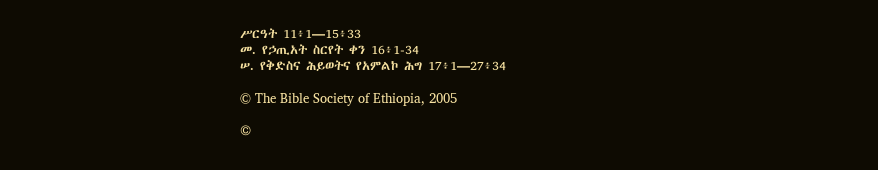ሥርዓት 11፥1—15፥33
መ. የኃጢአት ስርየት ቀን 16፥1-34
ሠ. የቅድስና ሕይወትና የአምልኮ ሕግ 17፥1—27፥34

© The Bible Society of Ethiopia, 2005

©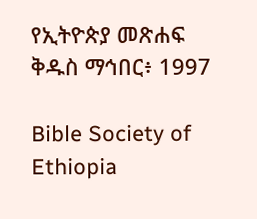የኢትዮጵያ መጽሐፍ ቅዱስ ማኅበር፥ 1997

Bible Society of Ethiopia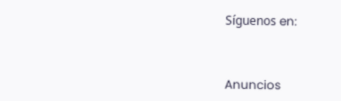Síguenos en:



Anuncios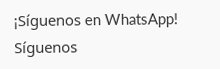¡Síguenos en WhatsApp! Síguenos